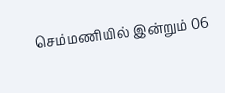செம்மணியில் இன்றும் 06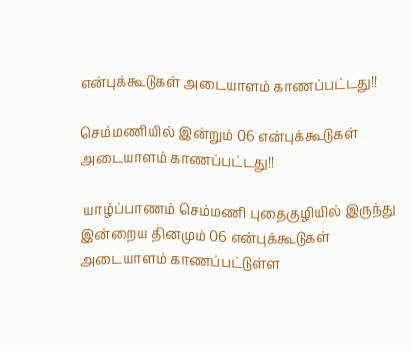என்புக்கூடுகள் அடையாளம் காணப்பட்டது!!

செம்மணியில் இன்றும் 06 என்புக்கூடுகள் அடையாளம் காணப்பட்டது!!

 யாழ்ப்பாணம் செம்மணி புதைகுழியில் இருந்து இன்றைய தினமும் 06 என்புக்கூடுகள் அடையாளம் காணப்பட்டுள்ள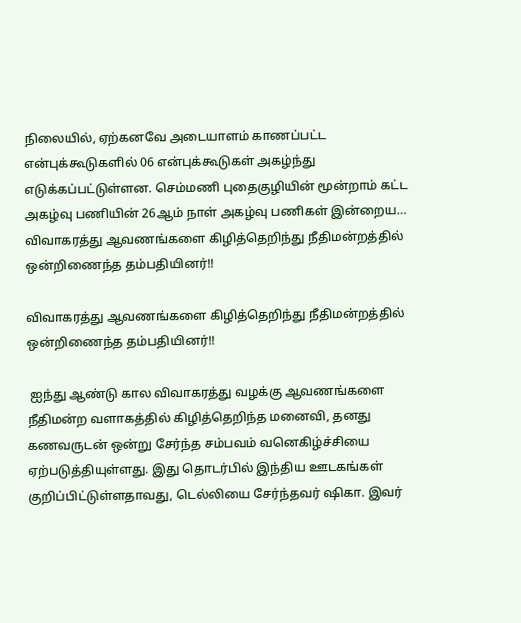நிலையில், ஏற்கனவே அடையாளம் காணப்பட்ட என்புக்கூடுகளில் 06 என்புக்கூடுகள் அகழ்ந்து எடுக்கப்பட்டுள்ளன. செம்மணி புதைகுழியின் மூன்றாம் கட்ட அகழ்வு பணியின் 26ஆம் நாள் அகழ்வு பணிகள் இன்றைய…
விவாகரத்து ஆவணங்களை கிழித்தெறிந்து நீதிமன்றத்தில் ஒன்றிணைந்த தம்பதியினர்!!

விவாகரத்து ஆவணங்களை கிழித்தெறிந்து நீதிமன்றத்தில் ஒன்றிணைந்த தம்பதியினர்!!

 ஐந்து ஆண்டு கால விவாகரத்து வழக்கு ஆவணங்களை நீதிமன்ற வளாகத்தில் கிழித்தெறிந்த மனைவி, தனது கணவருடன் ஒன்று சேர்ந்த சம்பவம் வனெகிழ்ச்சியை ஏற்படுத்தியுள்ளது. இது தொடர்பில் இந்திய ஊடகங்கள் குறிப்பிட்டுள்ளதாவது, டெல்லியை சேர்ந்தவர் ஷிகா. இவர்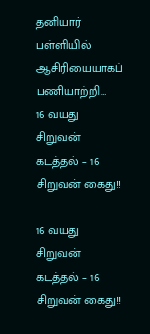தனியார் பள்ளியில் ஆசிரியையாகப் பணியாற்றி…
16 வயது சிறுவன் கடத்தல் – 16 சிறுவன் கைது!!

16 வயது சிறுவன் கடத்தல் – 16 சிறுவன் கைது!!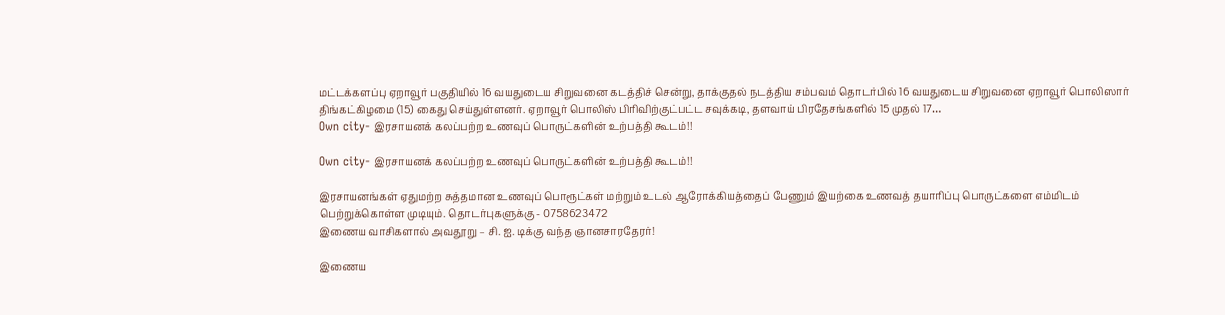மட்டக்களப்பு ஏறாவூர் பகுதியில் 16 வயதுடைய சிறுவனை கடத்திச் சென்று, தாக்குதல் நடத்திய சம்பவம் தொடர்பில் 16 வயதுடைய சிறுவனை ஏறாவூர் பொலிஸார் திங்கட்கிழமை (15) கைது செய்துள்ளனர். ஏறாவூர் பொலிஸ் பிரிவிற்குட்பட்ட சவுக்கடி, தளவாய் பிரதேசங்களில் 15 முதல் 17…
Own city- இரசாயனக் கலப்பற்ற உணவுப் பொருட்களின் உற்பத்தி கூடம்!!

Own city- இரசாயனக் கலப்பற்ற உணவுப் பொருட்களின் உற்பத்தி கூடம்!!

இரசாயனங்கள் ஏதுமற்ற சுத்தமான உணவுப் பொரூட்கள் மற்றும் உடல் ஆரோக்கியத்தைப் பேணும் இயற்கை உணவத் தயாரிப்பு பொருட்களை எம்மிடம் பெற்றுக்கொள்ள முடியும். தொடர்புகளுக்கு - 0758623472
இணைய வாசிகளால் அவதூறு – சி. ஐ. டிக்கு வந்த ஞானசாரதேரர்!

இணைய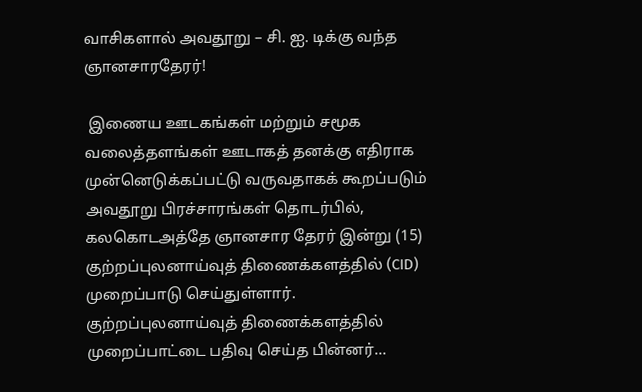வாசிகளால் அவதூறு – சி. ஐ. டிக்கு வந்த ஞானசாரதேரர்!

 இணைய ஊடகங்கள் மற்றும் சமூக வலைத்தளங்கள் ஊடாகத் தனக்கு எதிராக முன்னெடுக்கப்பட்டு வருவதாகக் கூறப்படும் அவதூறு பிரச்சாரங்கள் தொடர்பில், கலகொடஅத்தே ஞானசார தேரர் இன்று (15) குற்றப்புலனாய்வுத் திணைக்களத்தில் (CID) முறைப்பாடு செய்துள்ளார். குற்றப்புலனாய்வுத் திணைக்களத்தில் முறைப்பாட்டை பதிவு செய்த பின்னர்…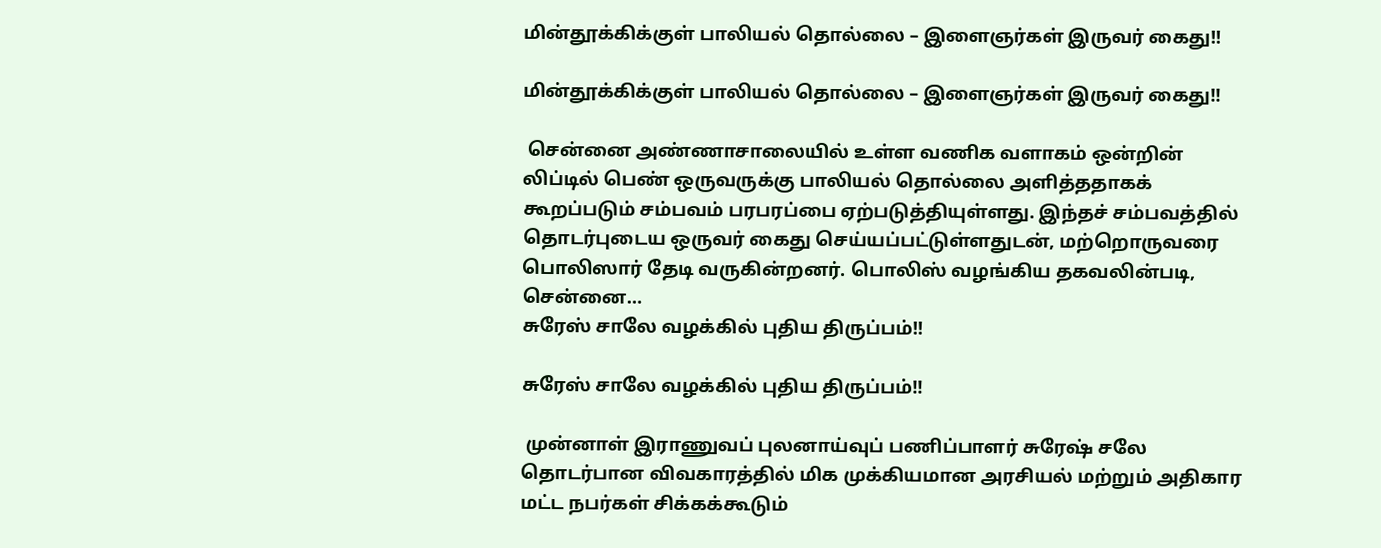மின்தூக்கிக்குள் பாலியல் தொல்லை – இளைஞர்கள் இருவர் கைது!!

மின்தூக்கிக்குள் பாலியல் தொல்லை – இளைஞர்கள் இருவர் கைது!!

 சென்னை அண்ணாசாலையில் உள்ள வணிக வளாகம் ஒன்றின் லிப்டில் பெண் ஒருவருக்கு பாலியல் தொல்லை அளித்ததாகக் கூறப்படும் சம்பவம் பரபரப்பை ஏற்படுத்தியுள்ளது. இந்தச் சம்பவத்தில் தொடர்புடைய ஒருவர் கைது செய்யப்பட்டுள்ளதுடன், மற்றொருவரை பொலிஸார் தேடி வருகின்றனர். பொலிஸ் வழங்கிய தகவலின்படி, சென்னை…
சுரேஸ் சாலே வழக்கில் புதிய திருப்பம்!!

சுரேஸ் சாலே வழக்கில் புதிய திருப்பம்!!

 முன்னாள் இராணுவப் புலனாய்வுப் பணிப்பாளர் சுரேஷ் சலே தொடர்பான விவகாரத்தில் மிக முக்கியமான அரசியல் மற்றும் அதிகார மட்ட நபர்கள் சிக்கக்கூடும்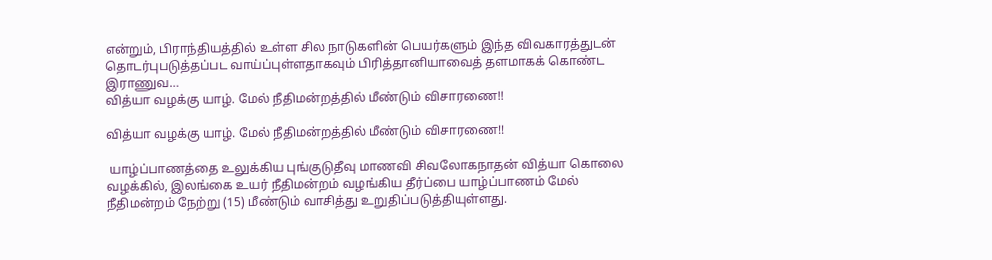என்றும், பிராந்தியத்தில் உள்ள சில நாடுகளின் பெயர்களும் இந்த விவகாரத்துடன் தொடர்புபடுத்தப்பட வாய்ப்புள்ளதாகவும் பிரித்தானியாவைத் தளமாகக் கொண்ட இராணுவ…
வித்யா வழக்கு யாழ். மேல் நீதிமன்றத்தில் மீண்டும் விசாரணை!!

வித்யா வழக்கு யாழ். மேல் நீதிமன்றத்தில் மீண்டும் விசாரணை!!

 யாழ்ப்பாணத்தை உலுக்கிய புங்குடுதீவு மாணவி சிவலோகநாதன் வித்யா கொலை வழக்கில், இலங்கை உயர் நீதிமன்றம் வழங்கிய தீர்ப்பை யாழ்ப்பாணம் மேல் நீதிமன்றம் நேற்று (15) மீண்டும் வாசித்து உறுதிப்படுத்தியுள்ளது.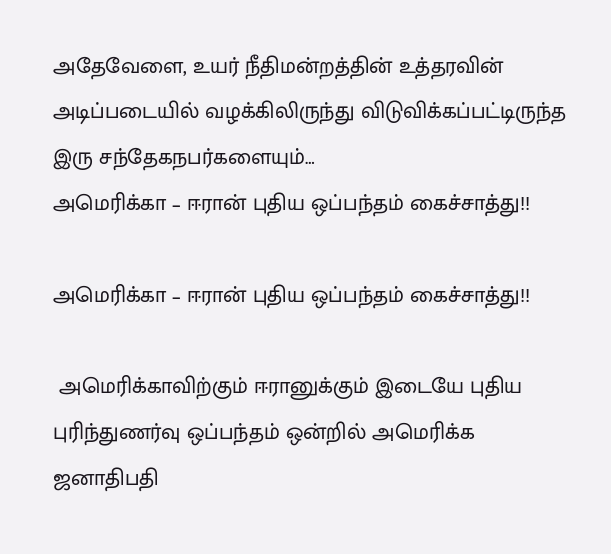அதேவேளை, உயர் நீதிமன்றத்தின் உத்தரவின் அடிப்படையில் வழக்கிலிருந்து விடுவிக்கப்பட்டிருந்த இரு சந்தேகநபர்களையும்…
அமெரிக்கா – ஈரான் புதிய ஒப்பந்தம் கைச்சாத்து!!

அமெரிக்கா – ஈரான் புதிய ஒப்பந்தம் கைச்சாத்து!!

 அமெரிக்காவிற்கும் ஈரானுக்கும் இடையே புதிய புரிந்துணர்வு ஒப்பந்தம் ஒன்றில் அமெரிக்க ஜனாதிபதி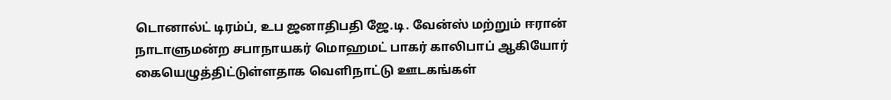டொனால்ட் டிரம்ப், உப ஜனாதிபதி ஜே.டி. வேன்ஸ் மற்றும் ஈரான் நாடாளுமன்ற சபாநாயகர் மொஹமட் பாகர் காலிபாப் ஆகியோர் கையெழுத்திட்டுள்ளதாக வெளிநாட்டு ஊடகங்கள்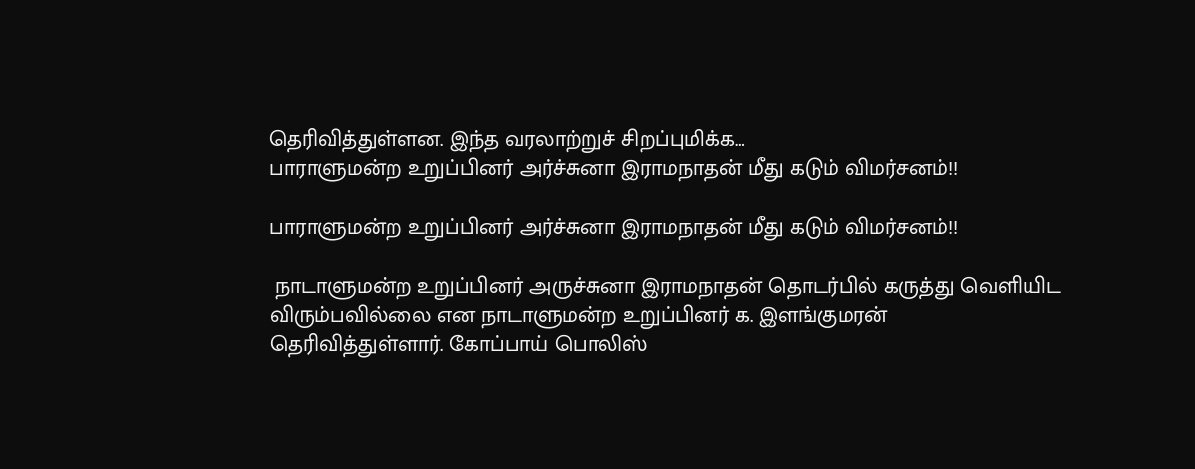தெரிவித்துள்ளன. இந்த வரலாற்றுச் சிறப்புமிக்க…
பாராளுமன்ற உறுப்பினர் அர்ச்சுனா இராமநாதன் மீது கடும் விமர்சனம்!!

பாராளுமன்ற உறுப்பினர் அர்ச்சுனா இராமநாதன் மீது கடும் விமர்சனம்!!

 நாடாளுமன்ற உறுப்பினர் அருச்சுனா இராமநாதன் தொடர்பில் கருத்து வெளியிட விரும்பவில்லை என நாடாளுமன்ற உறுப்பினர் க. இளங்குமரன் தெரிவித்துள்ளார். கோப்பாய் பொலிஸ்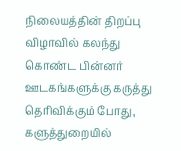நிலையத்தின் திறப்பு விழாவில் கலந்து கொண்ட பின்னர் ஊடகங்களுக்கு கருத்து தெரிவிக்கும் போது, களுத்துறையில்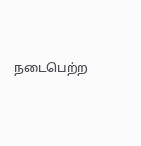நடைபெற்ற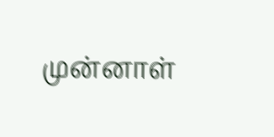முன்னாள்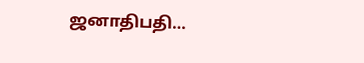ஜனாதிபதி…